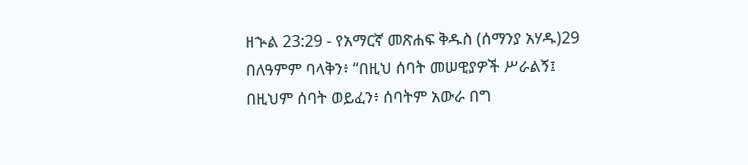ዘኍል 23:29 - የአማርኛ መጽሐፍ ቅዱስ (ሰማንያ አሃዱ)29 በለዓምም ባላቅን፥ “በዚህ ሰባት መሠዊያዎች ሥራልኝ፤ በዚህም ሰባት ወይፈን፥ ሰባትም አውራ በግ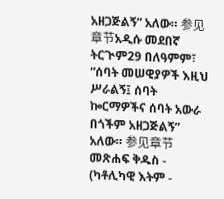አዘጋጅልኝ” አለው። 参见章节አዲሱ መደበኛ ትርጒም29 በለዓምም፣ “ሰባት መሠዊያዎች እዚህ ሥራልኝ፤ ሰባት ኰርማዎችና ሰባት አውራ በጎችም አዘጋጅልኝ” አለው። 参见章节መጽሐፍ ቅዱስ - (ካቶሊካዊ እትም -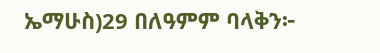ኤማሁስ)29 በለዓምም ባላቅን፦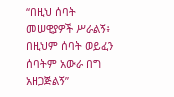“በዚህ ሰባት መሠዊያዎች ሥራልኝ፥ በዚህም ሰባት ወይፈን ሰባትም አውራ በግ አዘጋጅልኝ”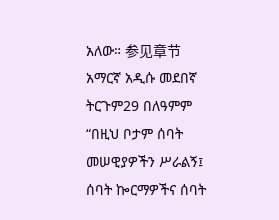አለው። 参见章节አማርኛ አዲሱ መደበኛ ትርጉም29 በለዓምም “በዚህ ቦታም ሰባት መሠዊያዎችን ሥራልኝ፤ ሰባት ኰርማዎችና ሰባት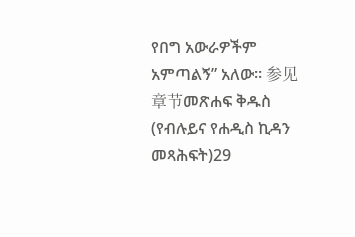የበግ አውራዎችም አምጣልኝ” አለው። 参见章节መጽሐፍ ቅዱስ (የብሉይና የሐዲስ ኪዳን መጻሕፍት)29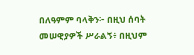በለዓምም ባላቅን፦ በዚህ ሰባት መሠዊያዎች ሥራልኝ፥ በዚህም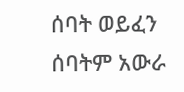ሰባት ወይፈን ሰባትም አውራ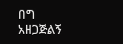በግ አዘጋጅልኝ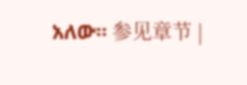አለው። 参见章节 |